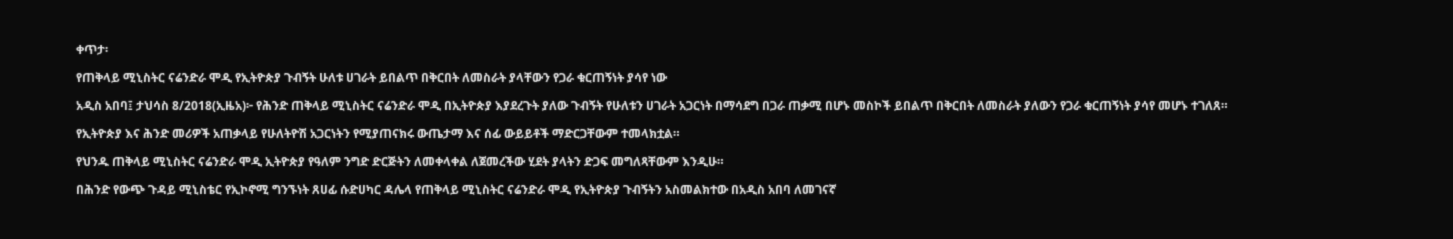ቀጥታ፡

የጠቅላይ ሚኒስትር ናሬንድራ ሞዲ የኢትዮጵያ ጉብኝት ሁለቱ ሀገራት ይበልጥ በቅርበት ለመስራት ያላቸውን የጋራ ቁርጠኝነት ያሳየ ነው

አዲስ አበባ፤ ታህሳስ 8/2018(ኢዜአ)፦ የሕንድ ጠቅላይ ሚኒስትር ናሬንድራ ሞዲ በኢትዮጵያ እያደረጉት ያለው ጉብኝት የሁለቱን ሀገራት አጋርነት በማሳደግ በጋራ ጠቃሚ በሆኑ መስኮች ይበልጥ በቅርበት ለመስራት ያለውን የጋራ ቁርጠኝነት ያሳየ መሆኑ ተገለጸ።

የኢትዮጵያ እና ሕንድ መሪዎች አጠቃላይ የሁለትዮሽ አጋርነትን የሚያጠናክሩ ውጤታማ እና ሰፊ ውይይቶች ማድርጋቸውም ተመላክቷል።

የህንዱ ጠቅላይ ሚኒስትር ናሬንድራ ሞዲ ኢትዮጵያ የዓለም ንግድ ድርጅትን ለመቀላቀል ለጀመረችው ሂደት ያላትን ድጋፍ መግለጻቸውም እንዲሁ።

በሕንድ የውጭ ጉዳይ ሚኒስቴር የኢኮኖሚ ግንኙነት ጸሀፊ ሱድሀካር ዳሌላ የጠቅላይ ሚኒስትር ናሬንድራ ሞዲ የኢትዮጵያ ጉብኝትን አስመልክተው በአዲስ አበባ ለመገናኛ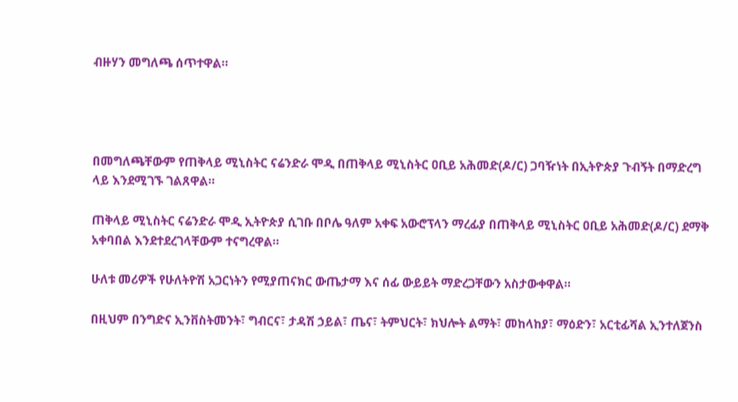ብዙሃን መግለጫ ሰጥተዋል።




በመግለጫቸውም የጠቅላይ ሚኒስትር ናሬንድራ ሞዲ በጠቅላይ ሚኒስትር ዐቢይ አሕመድ(ዶ/ር) ጋባዥነት በኢትዮጵያ ጉብኝት በማድረግ ላይ እንደሚገኙ ገልጸዋል።

ጠቅላይ ሚኒስትር ናሬንድራ ሞዲ ኢትዮጵያ ሲገቡ በቦሌ ዓለም አቀፍ አውሮፕላን ማረፊያ በጠቅላይ ሚኒስትር ዐቢይ አሕመድ(ዶ/ር) ደማቅ አቀባበል እንደተደረገላቸውም ተናግረዋል።

ሁለቱ መሪዎች የሁለትዮሽ አጋርነትን የሚያጠናክር ውጤታማ እና ሰፊ ውይይት ማድረጋቸውን አስታውቀዋል።

በዚህም በንግድና ኢንቨስትመንት፣ ግብርና፣ ታዳሽ ኃይል፣ ጤና፣ ትምህርት፣ ክህሎት ልማት፣ መከላከያ፣ ማዕድን፣ አርቲፊሻል ኢንተለጀንስ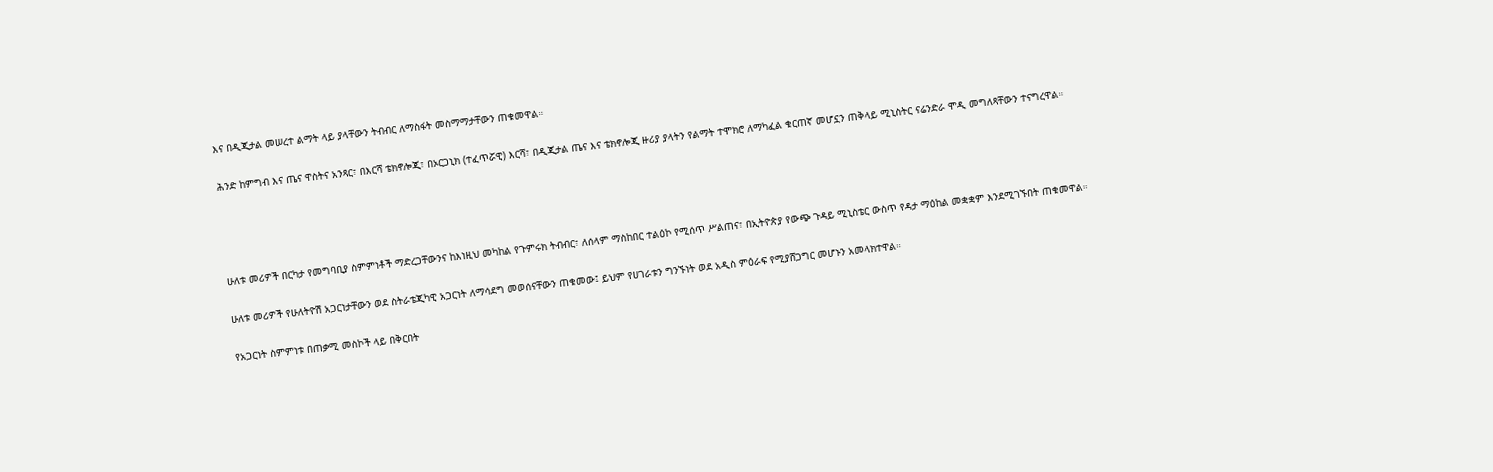እና በዲጂታል መሠረተ ልማት ላይ ያላቸውን ትብብር ለማስፋት መስማማታቸውን ጠቁመዋል።

ሕንድ ከምግብ እና ጤና ዋስትና አንጻር፣ በእርሻ ቴክኖሎጂ፣ በኦርጋኒክ (ተፈጥሯዊ) እርሻ፣ በዲጂታል ጤና እና ቴክኖሎጂ ዙሪያ ያላትን የልማት ተሞክሮ ለማካፈል ቁርጠኛ መሆኗን ጠቅላይ ሚኒስትር ናሬንድራ ሞዲ መግለጻቸውን ተናግረዋል።




ሁለቱ መሪዎች በርካታ የመግባቢያ ስምምነቶች ማድረጋቸውንና ከእነዚህ መካከል የጉምሩክ ትብብር፣ ለሰላም ማስከበር ተልዕኮ የሚሰጥ ሥልጠና፣ በኢትዮጵያ የውጭ ጉዳይ ሚኒስቴር ውስጥ የዳታ ማዕከል መቋቋም እንደሚገኙበት ጠቁመዋል።

ሁለቱ መሪዎች የሁለትዮሽ አጋርነታቸውን ወደ ስትራቴጂካዊ አጋርነት ለማሳደግ መወሰናቸውን ጠቁመው፤ ይህም የሀገራቱን ግንኙነት ወደ አዲስ ምዕራፍ የሚያሸጋግር መሆኑን አመላክተዋል።

የአጋርነት ስምምነቱ በጠቃሚ መስኮች ላይ በቅርበት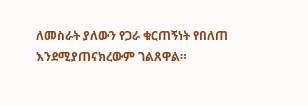ለመስራት ያለውን የጋራ ቁርጠኝነት የበለጠ እንደሚያጠናክረውም ገልጸዋል።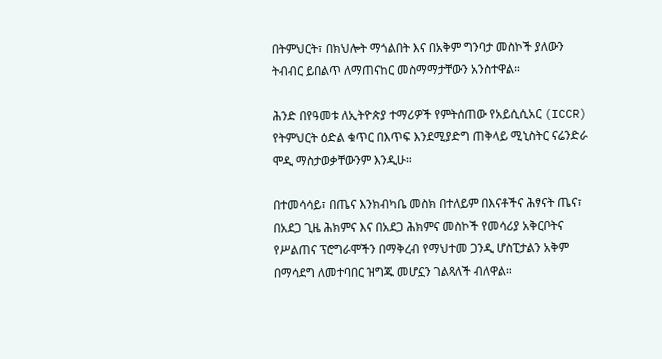በትምህርት፣ በክህሎት ማጎልበት እና በአቅም ግንባታ መስኮች ያለውን ትብብር ይበልጥ ለማጠናከር መስማማታቸውን አንስተዋል።

ሕንድ በየዓመቱ ለኢትዮጵያ ተማሪዎች የምትሰጠው የአይሲሲአር (ICCR) የትምህርት ዕድል ቁጥር በእጥፍ እንደሚያድግ ጠቅላይ ሚኒስትር ናሬንድራ ሞዲ ማስታወቃቸውንም እንዲሁ።

በተመሳሳይ፣ በጤና እንክብካቤ መስክ በተለይም በእናቶችና ሕፃናት ጤና፣ በአደጋ ጊዜ ሕክምና እና በአደጋ ሕክምና መስኮች የመሳሪያ አቅርቦትና የሥልጠና ፕሮግራሞችን በማቅረብ የማህተመ ጋንዲ ሆስፒታልን አቅም በማሳደግ ለመተባበር ዝግጁ መሆኗን ገልጻለች ብለዋል።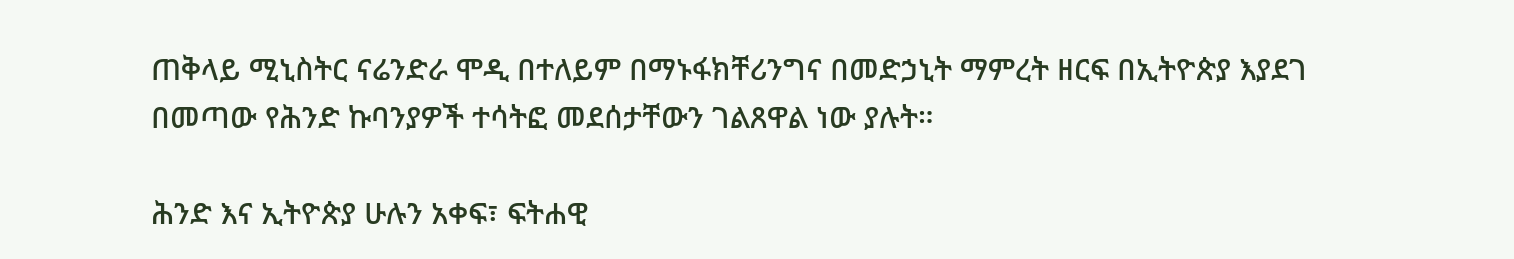ጠቅላይ ሚኒስትር ናሬንድራ ሞዲ በተለይም በማኑፋክቸሪንግና በመድኃኒት ማምረት ዘርፍ በኢትዮጵያ እያደገ በመጣው የሕንድ ኩባንያዎች ተሳትፎ መደሰታቸውን ገልጸዋል ነው ያሉት።

ሕንድ እና ኢትዮጵያ ሁሉን አቀፍ፣ ፍትሐዊ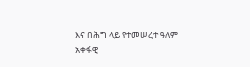እና በሕግ ላይ የተመሠረተ ዓለም አቀፋዊ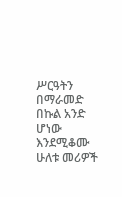ሥርዓትን በማራመድ በኩል አንድ ሆነው እንደሚቆሙ ሁለቱ መሪዎች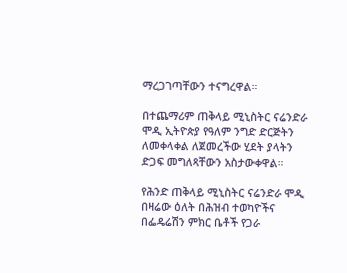ማረጋገጣቸውን ተናግረዋል።

በተጨማሪም ጠቅላይ ሚኒስትር ናሬንድራ ሞዲ ኢትዮጵያ የዓለም ንግድ ድርጅትን ለመቀላቀል ለጀመረችው ሂደት ያላትን ድጋፍ መግለጻቸውን አስታውቀዋል።

የሕንድ ጠቅላይ ሚኒስትር ናሬንድራ ሞዲ በዛሬው ዕለት በሕዝብ ተወካዮችና በፌዴሬሽን ምክር ቤቶች የጋራ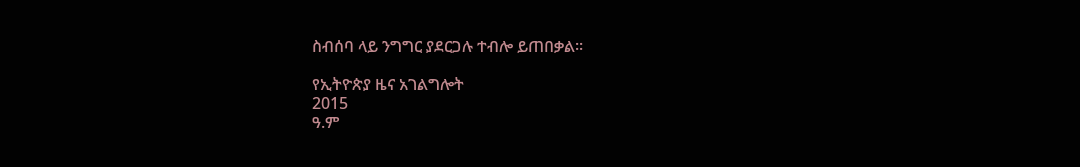ስብሰባ ላይ ንግግር ያደርጋሉ ተብሎ ይጠበቃል፡፡

የኢትዮጵያ ዜና አገልግሎት
2015
ዓ.ም